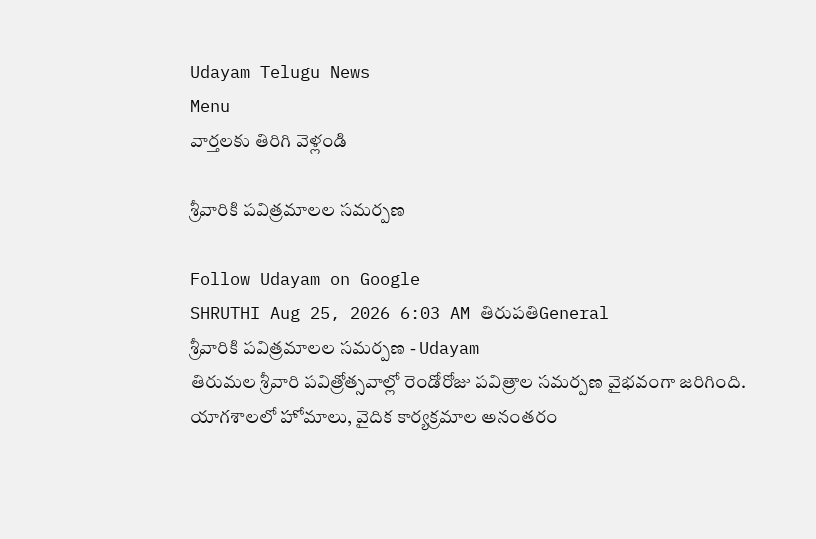Udayam Telugu News
Menu
వార్తలకు తిరిగి వెళ్లండి

శ్రీవారికి పవిత్రమాలల సమర్పణ

Follow Udayam on Google
SHRUTHI Aug 25, 2026 6:03 AM తిరుపతిGeneral
శ్రీవారికి పవిత్రమాలల సమర్పణ - Udayam
తిరుమల శ్రీవారి పవిత్రోత్సవాల్లో రెండోరోజు పవిత్రాల సమర్పణ వైభవంగా జరిగింది. యాగశాలలో హోమాలు, వైదిక కార్యక్రమాల అనంతరం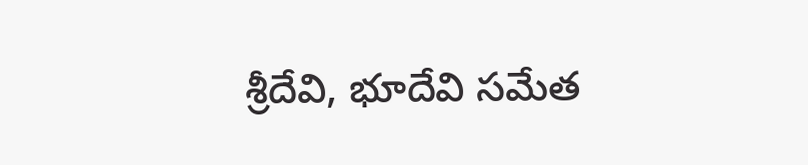శ్రీదేవి, భూదేవి సమేత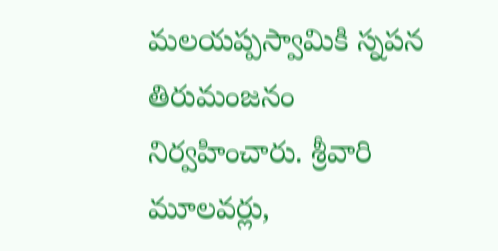మలయప్పస్వామికి స్నపన తిరుమంజనం నిర్వహించారు. శ్రీవారి మూలవర్లు,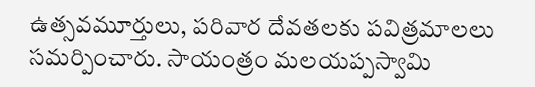ఉత్సవమూర్తులు, పరివార దేవతలకు పవిత్రమాలలు సమర్పించారు. సాయంత్రం మలయప్పస్వామి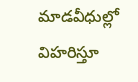మాడవీధుల్లో విహరిస్తూ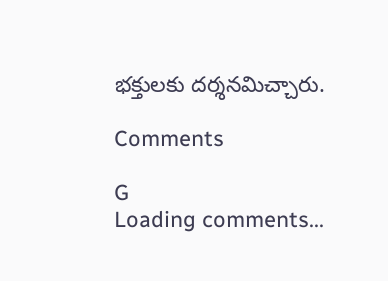భక్తులకు దర్శనమిచ్చారు.

Comments

G
Loading comments...